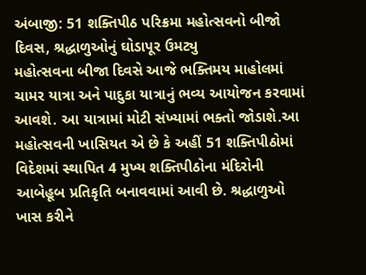અંબાજી: 51 શક્તિપીઠ પરિક્રમા મહોત્સવનો બીજો દિવસ, શ્રદ્ધાળુઓનું ઘોડાપૂર ઉમટ્યુ
મહોત્સવના બીજા દિવસે આજે ભક્તિમય માહોલમાં ચામર યાત્રા અને પાદુકા યાત્રાનું ભવ્ય આયોજન કરવામાં આવશે. આ યાત્રામાં મોટી સંખ્યામાં ભક્તો જોડાશે.આ મહોત્સવની ખાસિયત એ છે કે અહીં 51 શક્તિપીઠોમાં વિદેશમાં સ્થાપિત 4 મુખ્ય શક્તિપીઠોના મંદિરોની આબેહૂબ પ્રતિકૃતિ બનાવવામાં આવી છે. શ્રદ્ધાળુઓ ખાસ કરીને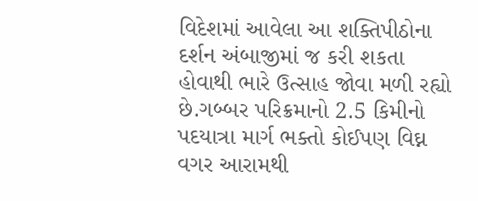વિદેશમાં આવેલા આ શક્તિપીઠોના દર્શન અંબાજીમાં જ કરી શકતા હોવાથી ભારે ઉત્સાહ જોવા મળી રહ્યો છે.ગબ્બર પરિક્રમાનો 2.5 કિમીનો પદયાત્રા માર્ગ ભક્તો કોઈપણ વિઘ્ન વગર આરામથી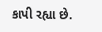કાપી રહ્યા છે.